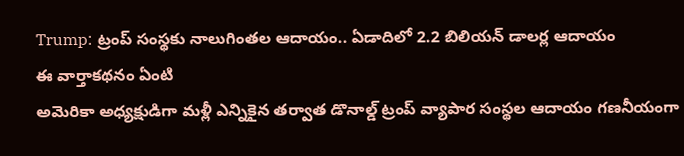Trump: ట్రంప్ సంస్థకు నాలుగింతల ఆదాయం.. ఏడాదిలో 2.2 బిలియన్ డాలర్ల ఆదాయం
ఈ వార్తాకథనం ఏంటి
అమెరికా అధ్యక్షుడిగా మళ్లీ ఎన్నికైన తర్వాత డొనాల్డ్ ట్రంప్ వ్యాపార సంస్థల ఆదాయం గణనీయంగా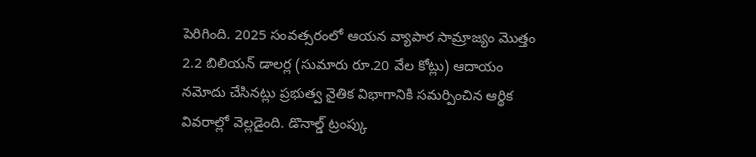పెరిగింది. 2025 సంవత్సరంలో ఆయన వ్యాపార సామ్రాజ్యం మొత్తం 2.2 బిలియన్ డాలర్ల (సుమారు రూ.20 వేల కోట్లు) ఆదాయం నమోదు చేసినట్లు ప్రభుత్వ నైతిక విభాగానికి సమర్పించిన ఆర్థిక వివరాల్లో వెల్లడైంది. డొనాల్డ్ ట్రంప్కు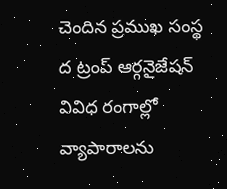చెందిన ప్రముఖ సంస్థ ద ట్రంప్ ఆర్గనైజేషన్ వివిధ రంగాల్లో వ్యాపారాలను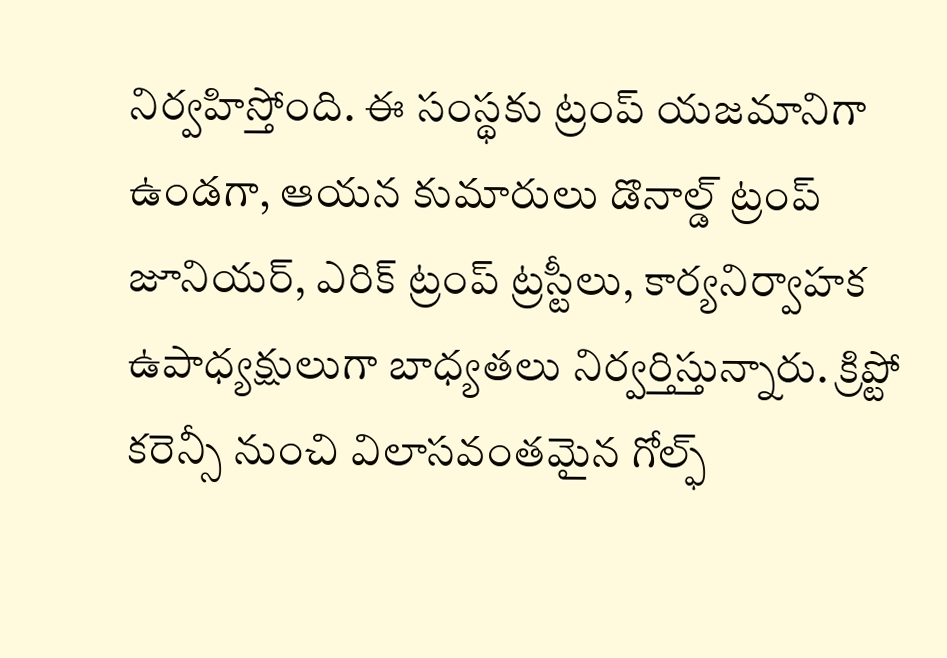నిర్వహిస్తోంది. ఈ సంస్థకు ట్రంప్ యజమానిగా ఉండగా, ఆయన కుమారులు డొనాల్డ్ ట్రంప్ జూనియర్, ఎరిక్ ట్రంప్ ట్రస్టీలు, కార్యనిర్వాహక ఉపాధ్యక్షులుగా బాధ్యతలు నిర్వర్తిస్తున్నారు. క్రిప్టో కరెన్సీ నుంచి విలాసవంతమైన గోల్ఫ్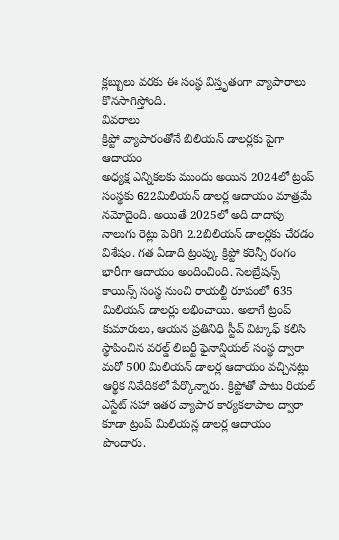క్లబ్బులు వరకు ఈ సంస్థ విస్తృతంగా వ్యాపారాలు కొనసాగిస్తోంది.
వివరాలు
క్రిప్టో వ్యాపారంతోనే బిలియన్ డాలర్లకు పైగా ఆదాయం
అధ్యక్ష ఎన్నికలకు ముందు అయిన 2024లో ట్రంప్ సంస్థకు 622మిలియన్ డాలర్ల ఆదాయం మాత్రమే నమోదైంది. అయితే 2025లో అది దాదాపు నాలుగు రెట్లు పెరిగి 2.2బిలియన్ డాలర్లకు చేరడం విశేషం. గత ఏడాది ట్రంప్కు క్రిప్టో కరెన్సీ రంగం భారీగా ఆదాయం అందించింది. సెలబ్రేషన్స్ కాయిన్స్ సంస్థ నుంచి రాయల్టీ రూపంలో 635 మిలియన్ డాలర్లు లభించాయి. అలాగే ట్రంప్ కుమారులు, ఆయన ప్రతినిధి స్టీవ్ విట్కాఫ్ కలిసి స్థాపించిన వరల్డ్ లిబర్టీ ఫైనాన్షియల్ సంస్థ ద్వారా మరో 500 మిలియన్ డాలర్ల ఆదాయం వచ్చినట్లు ఆర్థిక నివేదికలో పేర్కొన్నారు. క్రిప్టోతో పాటు రియల్ ఎస్టేట్ సహా ఇతర వ్యాపార కార్యకలాపాల ద్వారా కూడా ట్రంప్ మిలియన్ల డాలర్ల ఆదాయం పొందారు.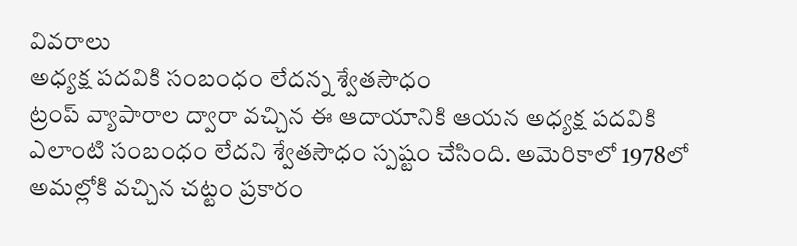వివరాలు
అధ్యక్ష పదవికి సంబంధం లేదన్న శ్వేతసౌధం
ట్రంప్ వ్యాపారాల ద్వారా వచ్చిన ఈ ఆదాయానికి ఆయన అధ్యక్ష పదవికి ఎలాంటి సంబంధం లేదని శ్వేతసౌధం స్పష్టం చేసింది. అమెరికాలో 1978లో అమల్లోకి వచ్చిన చట్టం ప్రకారం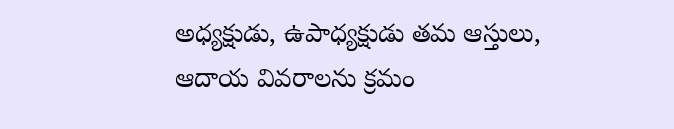అధ్యక్షుడు, ఉపాధ్యక్షుడు తమ ఆస్తులు, ఆదాయ వివరాలను క్రమం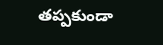తప్పకుండా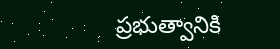ప్రభుత్వానికి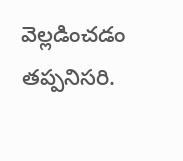వెల్లడించడం తప్పనిసరి.